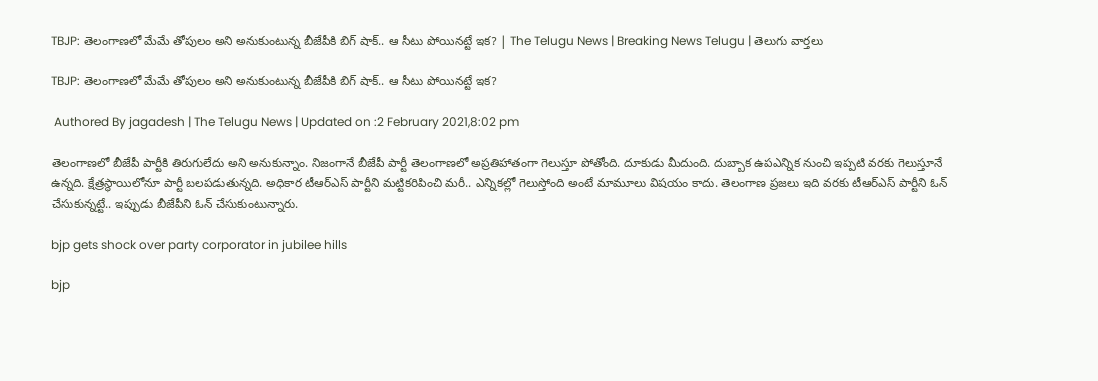TBJP: తెలంగాణలో మేమే తోపులం అని అనుకుంటున్న బీజేపీకి బిగ్ షాక్.. ఆ సీటు పోయినట్టే ఇక? | The Telugu News | Breaking News Telugu | తెలుగు వార్త‌లు

TBJP: తెలంగాణలో మేమే తోపులం అని అనుకుంటున్న బీజేపీకి బిగ్ షాక్.. ఆ సీటు పోయినట్టే ఇక?

 Authored By jagadesh | The Telugu News | Updated on :2 February 2021,8:02 pm

తెలంగాణలో బీజేపీ పార్టీకి తిరుగులేదు అని అనుకున్నాం. నిజంగానే బీజేపీ పార్టీ తెలంగాణలో అప్రతిహాతంగా గెలుస్తూ పోతోంది. దూకుడు మీదుంది. దుబ్బాక ఉపఎన్నిక నుంచి ఇప్పటి వరకు గెలుస్తూనే ఉన్నది. క్షేత్రస్థాయిలోనూ పార్టీ బలపడుతున్నది. అధికార టీఆర్ఎస్ పార్టీని మట్టికరిపించి మరీ.. ఎన్నికల్లో గెలుస్తోంది అంటే మామూలు విషయం కాదు. తెలంగాణ ప్రజలు ఇది వరకు టీఆర్ఎస్ పార్టీని ఓన్ చేసుకున్నట్టే.. ఇప్పుడు బీజేపీని ఓన్ చేసుకుంటున్నారు.

bjp gets shock over party corporator in jubilee hills

bjp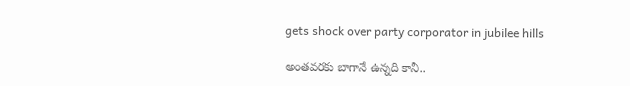gets shock over party corporator in jubilee hills

అంతవరకు బాగానే ఉన్నది కానీ..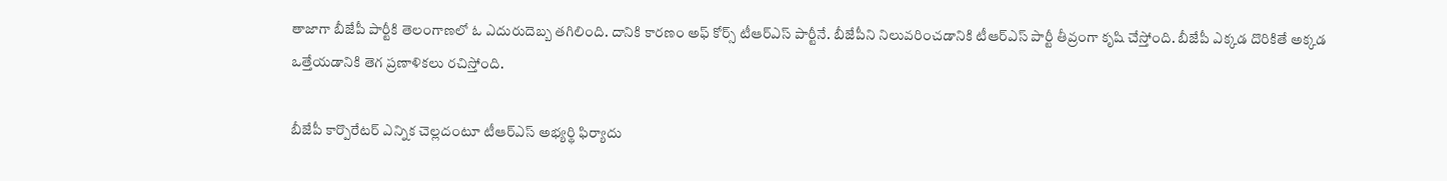తాజాగా బీజేపీ పార్టీకి తెలంగాణలో ఓ ఎదురుదెబ్బ తగిలింది. దానికి కారణం అఫ్ కోర్స్ టీఆర్ఎస్ పార్టీనే. బీజేపీని నిలువరించడానికి టీఆర్ఎస్ పార్టీ తీవ్రంగా కృషి చేస్తోంది. బీజేపీ ఎక్కడ దొరికితే అక్కడ ఒత్తేయడానికి తెగ ప్రణాళికలు రచిస్తోంది.

బీజేపీ కార్పొరేటర్ ఎన్నిక చెల్లదంటూ టీఆర్ఎస్ అభ్యర్థి ఫిర్యాదు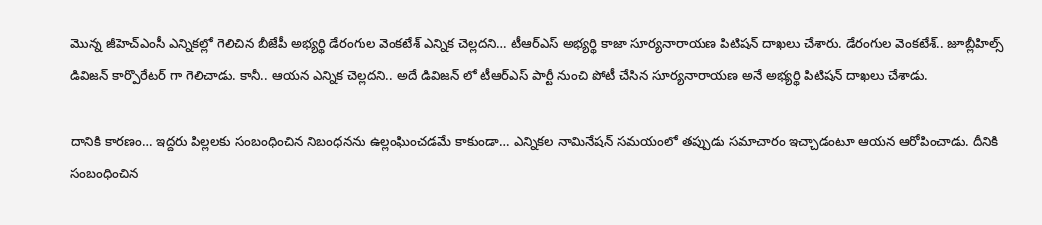మొన్న జీహెచ్ఎంసీ ఎన్నికల్లో గెలిచిన బీజేపీ అభ్యర్థి డేరంగుల వెంకటేశ్ ఎన్నిక చెల్లదని… టీఆర్ఎస్ అభ్యర్థి కాజా సూర్యనారాయణ పిటిషన్ దాఖలు చేశారు. డేరంగుల వెంకటేశ్.. జూబ్లీహిల్స్ డివిజన్ కార్పొరేటర్ గా గెలిచాడు. కానీ.. ఆయన ఎన్నిక చెల్లదని.. అదే డివిజన్ లో టీఆర్ఎస్ పార్టీ నుంచి పోటీ చేసిన సూర్యనారాయణ అనే అభ్యర్థి పిటిషన్ దాఖలు చేశాడు.

దానికి కారణం… ఇద్దరు పిల్లలకు సంబంధించిన నిబంధనను ఉల్లంఘించడమే కాకుండా… ఎన్నికల నామినేషన్ సమయంలో తప్పుడు సమాచారం ఇచ్చాడంటూ ఆయన ఆరోపించాడు. దీనికి సంబంధించిన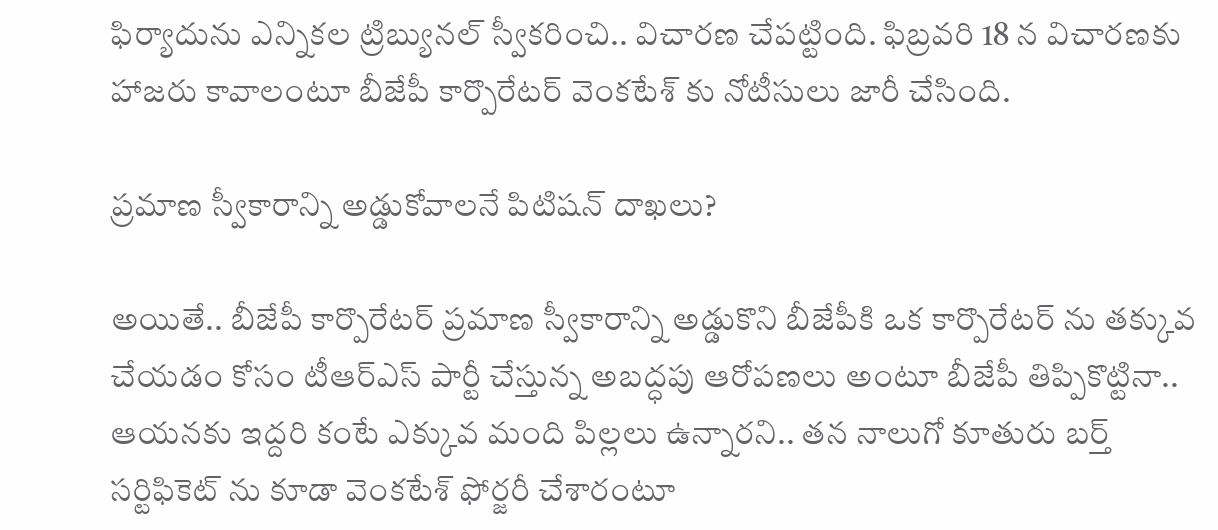ఫిర్యాదును ఎన్నికల ట్రిబ్యునల్ స్వీకరించి.. విచారణ చేపట్టింది. ఫిబ్రవరి 18 న విచారణకు హాజరు కావాలంటూ బీజేపీ కార్పొరేటర్ వెంకటేశ్ కు నోటీసులు జారీ చేసింది.

ప్రమాణ స్వీకారాన్ని అడ్డుకోవాలనే పిటిషన్ దాఖలు?

అయితే.. బీజేపీ కార్పొరేటర్ ప్రమాణ స్వీకారాన్ని అడ్డుకొని బీజేపీకి ఒక కార్పొరేటర్ ను తక్కువ చేయడం కోసం టీఆర్ఎస్ పార్టీ చేస్తున్న అబద్ధపు ఆరోపణలు అంటూ బీజేపీ తిప్పికొట్టినా.. ఆయనకు ఇద్దరి కంటే ఎక్కువ మంది పిల్లలు ఉన్నారని.. తన నాలుగో కూతురు బర్త్ సర్టిఫికెట్ ను కూడా వెంకటేశ్ ఫోర్జరీ చేశారంటూ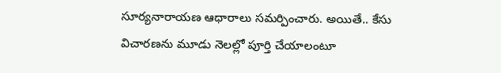సూర్యనారాయణ ఆధారాలు సమర్పించారు. అయితే.. కేసు విచారణను మూడు నెలల్లో పూర్తి చేయాలంటూ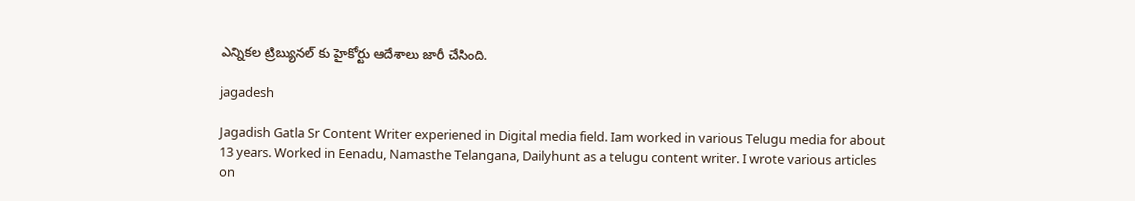ఎన్నికల ట్రిబ్యునల్ కు హైకోర్టు ఆదేశాలు జారీ చేసింది.

jagadesh

Jagadish Gatla Sr Content Writer experiened in Digital media field. Iam worked in various Telugu media for about 13 years. Worked in Eenadu, Namasthe Telangana, Dailyhunt as a telugu content writer. I wrote various articles on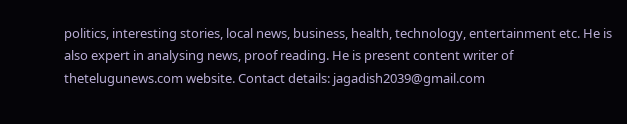politics, interesting stories, local news, business, health, technology, entertainment etc. He is also expert in analysing news, proof reading. He is present content writer of thetelugunews.com website. Contact details: jagadish2039@gmail.com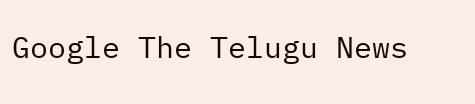Google The Telugu News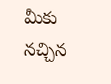మీకు నచ్చిన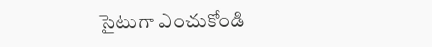సైటుగా ఎంచుకోండి